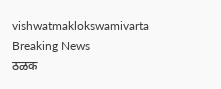vishwatmaklokswamivarta
Breaking News
ठळक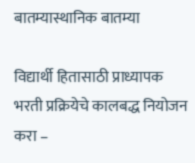बातम्यास्थानिक बातम्या

विद्यार्थी हितासाठी प्राध्यापक भरती प्रक्रियेचे कालबद्ध नियोजन करा –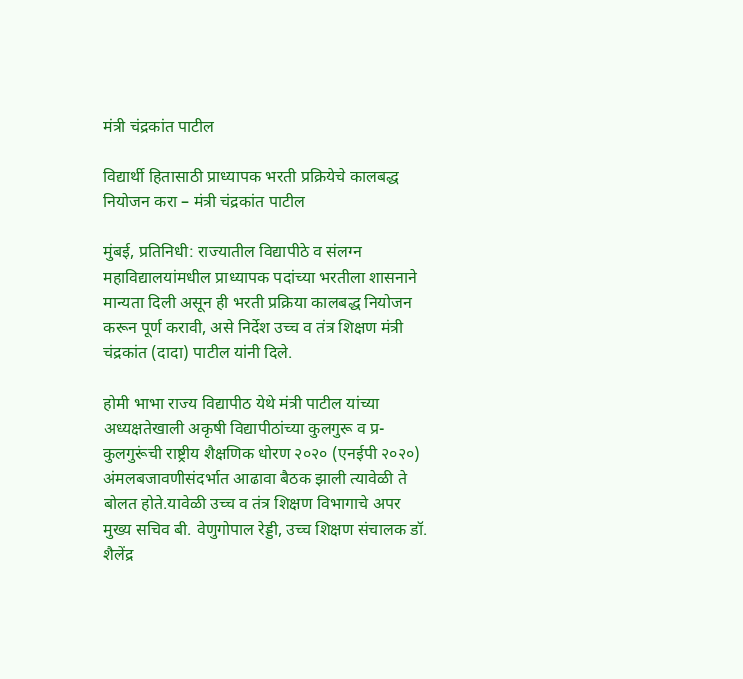मंत्री चंद्रकांत पाटील

विद्यार्थी हितासाठी प्राध्यापक भरती प्रक्रियेचे कालबद्ध नियोजन करा – मंत्री चंद्रकांत पाटील

मुंबई, प्रतिनिधी: राज्यातील विद्यापीठे व संलग्न महाविद्यालयांमधील प्राध्यापक पदांच्या भरतीला शासनाने मान्यता दिली असून ही भरती प्रक्रिया कालबद्ध नियोजन करून पूर्ण करावी, असे निर्देश उच्च व तंत्र शिक्षण मंत्री चंद्रकांत (दादा) पाटील यांनी दिले.

होमी भाभा राज्य विद्यापीठ येथे मंत्री पाटील यांच्या अध्यक्षतेखाली अकृषी विद्यापीठांच्या कुलगुरू व प्र-कुलगुरूंची राष्ट्रीय शैक्षणिक धोरण २०२० (एनईपी २०२०) अंमलबजावणीसंदर्भात आढावा बैठक झाली त्यावेळी ते बोलत होते.यावेळी उच्च व तंत्र शिक्षण विभागाचे अपर मुख्य सचिव बी. वेणुगोपाल रेड्डी, उच्च शिक्षण संचालक डॉ. शैलेंद्र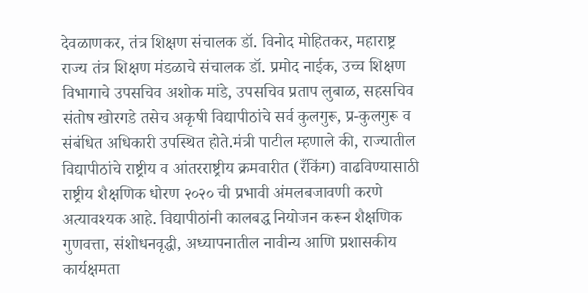देवळाणकर, तंत्र शिक्षण संचालक डॉ. विनोद मोहितकर, महाराष्ट्र राज्य तंत्र शिक्षण मंडळाचे संचालक डॉ. प्रमोद नाईक, उच्च शिक्षण विभागाचे उपसचिव अशोक मांडे, उपसचिव प्रताप लुबाळ, सहसचिव संतोष खोरगडे तसेच अकृषी विद्यापीठांचे सर्व कुलगुरू, प्र-कुलगुरू व संबंधित अधिकारी उपस्थित होते.मंत्री पाटील म्हणाले की, राज्यातील विद्यापीठांचे राष्ट्रीय व आंतरराष्ट्रीय क्रमवारीत (रँकिंग) वाढविण्यासाठी राष्ट्रीय शैक्षणिक धोरण २०२० ची प्रभावी अंमलबजावणी करणे अत्यावश्यक आहे. विद्यापीठांनी कालबद्ध नियोजन करून शैक्षणिक गुणवत्ता, संशोधनवृद्धी, अध्यापनातील नावीन्य आणि प्रशासकीय कार्यक्षमता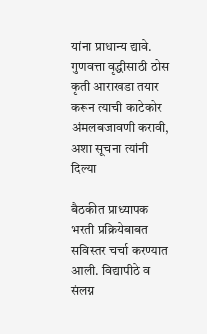यांना प्राधान्य द्यावे. गुणवत्ता वृद्धीसाठी ठोस कृती आराखडा तयार करून त्याची काटेकोर अंमलबजावणी करावी, अशा सूचना त्यांनी दिल्या

बैठकीत प्राध्यापक भरती प्रक्रियेबाबत सविस्तर चर्चा करण्यात आली. विद्यापीठे व संलग्न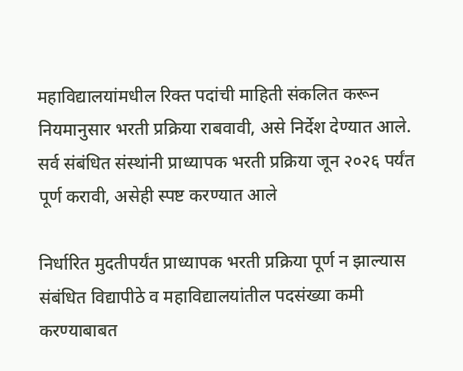महाविद्यालयांमधील रिक्त पदांची माहिती संकलित करून नियमानुसार भरती प्रक्रिया राबवावी, असे निर्देश देण्यात आले. सर्व संबंधित संस्थांनी प्राध्यापक भरती प्रक्रिया जून २०२६ पर्यंत पूर्ण करावी, असेही स्पष्ट करण्यात आले

निर्धारित मुदतीपर्यंत प्राध्यापक भरती प्रक्रिया पूर्ण न झाल्यास संबंधित विद्यापीठे व महाविद्यालयांतील पदसंख्या कमी करण्याबाबत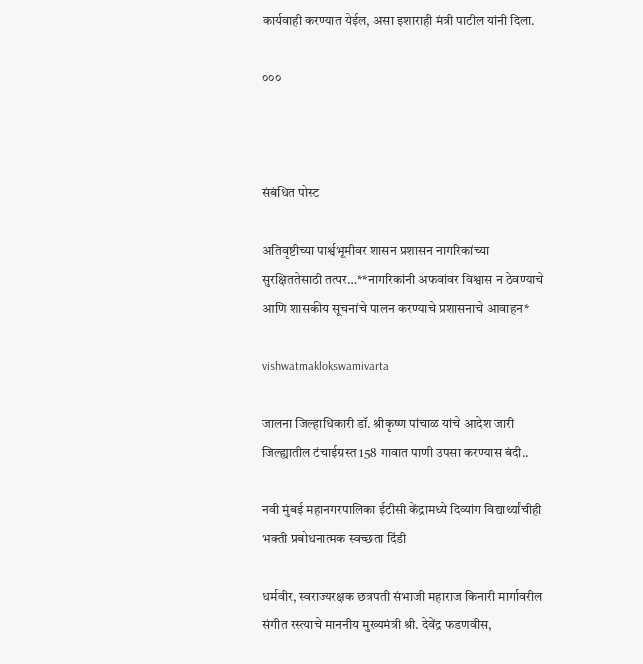कार्यवाही करण्यात येईल, असा इशाराही मंत्री पाटील यांनी दिला.

०००



संबंधित पोस्ट

अतिवृष्टीच्या पार्श्वभूमीवर शासन प्रशासन नागरिकांच्या सुरक्षिततेसाठी तत्पर…**नागरिकांनी अफवांवर विश्वास न ठेवण्याचे आणि शासकीय सूचनांचे पालन करण्याचे प्रशासनाचे आवाहन*

vishwatmaklokswamivarta

जालना जिल्हाधिकारी डॉ. श्रीकृष्ण पांचाळ यांचे आदेश जारी जिल्ह्यातील टंचाईग्रस्त 158 गावात पाणी उपसा करण्यास बंदी..

नवी मुंबई महानगरपालिका ईटीसी केंद्रामध्ये दिव्यांग विद्यार्थ्यांचीही भक्ती प्रबोधनात्मक स्वच्छता दिंडी

धर्मवीर, स्वराज्यरक्षक छत्रपती संभाजी महाराज किनारी मार्गावरील संगीत रस्त्याचे माननीय मुख्यमंत्री श्री. देवेंद्र फडणवीस,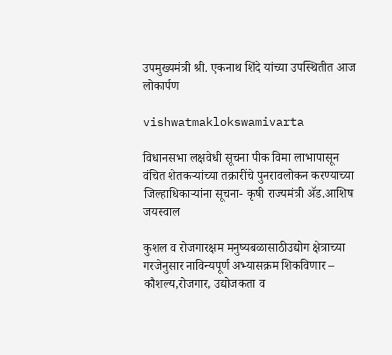उपमुख्यमंत्री श्री. एकनाथ शिंदे यांच्या उपस्थितीत आज लोकार्पण

vishwatmaklokswamivarta

विधानसभा लक्षवेधी सूचना पीक विमा लाभापासून वंचित शेतकऱ्यांच्या तक्रारींचे पुनरावलोकन करण्याच्या जिल्हाधिकाऱ्यांना सूचना- कृषी राज्यमंत्री ॲड.आशिष जयस्वाल

कुशल व रोजगारक्षम मनुष्यबळासाठीउद्योग क्षेत्राच्या गरजेनुसार नाविन्यपूर्ण अभ्यासक्रम शिकविणार – कौशल्य,रोजगार, उद्योजकता व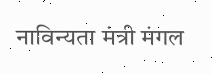नाविन्यता मंत्री मंगल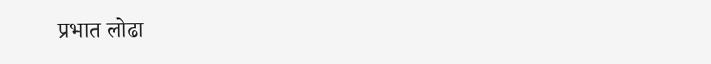प्रभात लोढा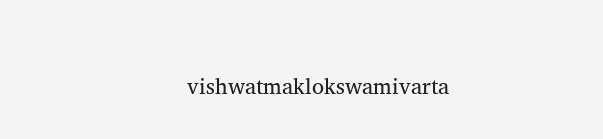vishwatmaklokswamivarta